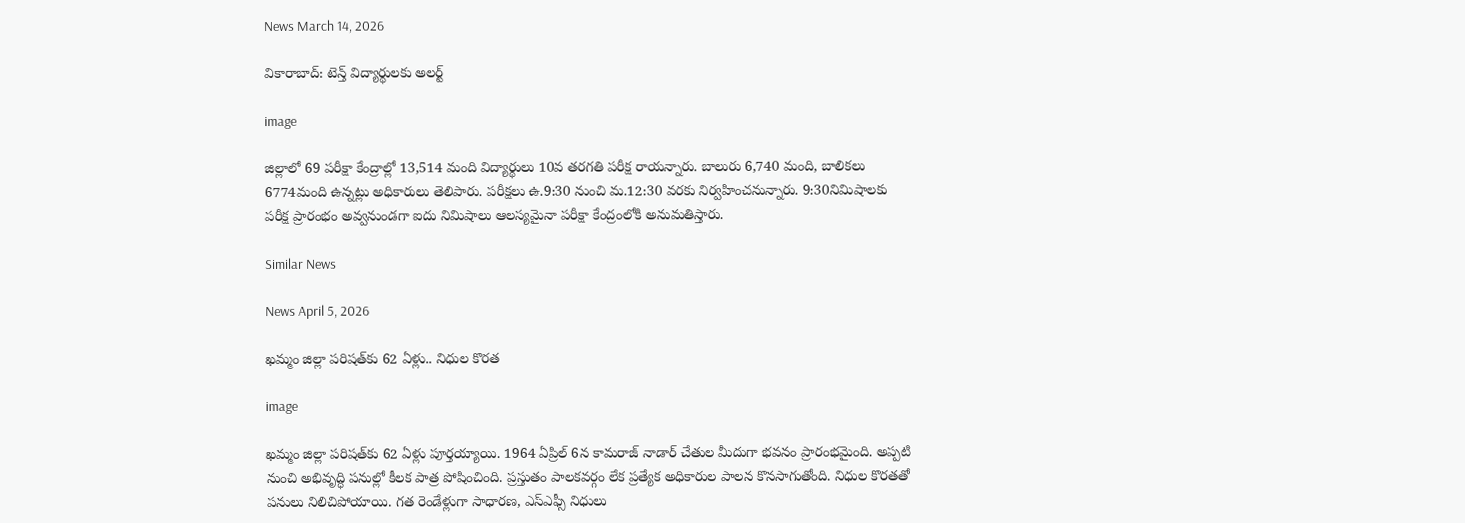News March 14, 2026

వికారాబాద్: టెన్త్ విద్యార్థులకు అలర్ట్

image

జిల్లాలో 69 పరీక్షా కేంద్రాల్లో 13,514 మంది విద్యార్థులు 10వ తరగతి పరీక్ష రాయన్నారు. బాలురు 6,740 మంది, బాలికలు 6774మంది ఉన్నట్లు అధికారులు తెలిపారు. పరీక్షలు ఉ.9:30 నుంచి మ.12:30 వరకు నిర్వహించనున్నారు. 9:30నిమిషాలకు పరీక్ష ప్రారంభం అవ్వనుండగా ఐదు నిమిషాలు ఆలస్యమైనా పరీక్షా కేంద్రంలోకి అనుమతిస్తారు.

Similar News

News April 5, 2026

ఖమ్మం జిల్లా పరిషత్‌కు 62 ఏళ్లు.. నిధుల కొరత

image

ఖమ్మం జిల్లా పరిషత్‌కు 62 ఏళ్లు పూర్తయ్యాయి. 1964 ఏప్రిల్ 6న కామరాజ్ నాడార్ చేతుల మీదుగా భవనం ప్రారంభమైంది. అప్పటి నుంచి అభివృద్ధి పనుల్లో కీలక పాత్ర పోషించింది. ప్రస్తుతం పాలకవర్గం లేక ప్రత్యేక అధికారుల పాలన కొనసాగుతోంది. నిధుల కొరతతో పనులు నిలిచిపోయాయి. గత రెండేళ్లుగా సాధారణ, ఎస్ఎఫ్సీ నిధులు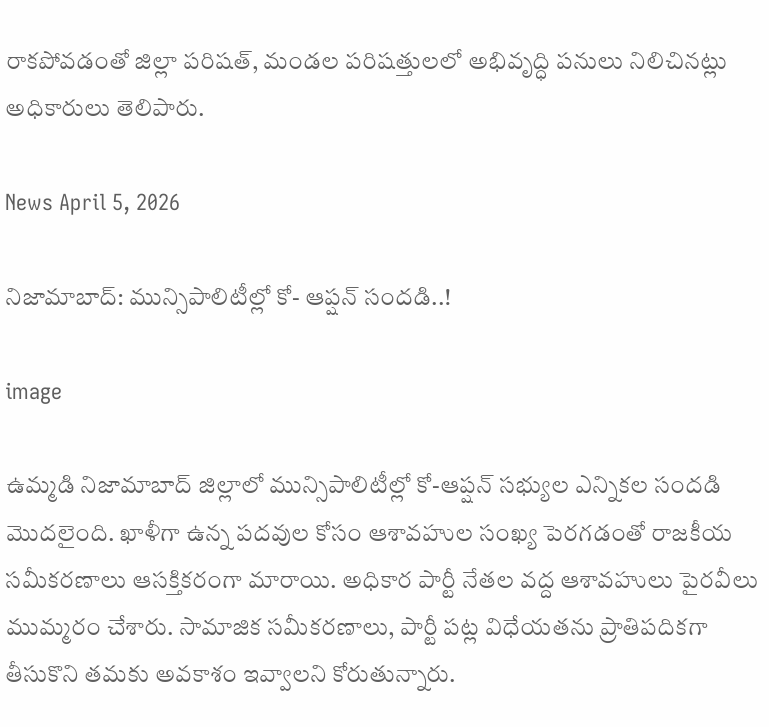రాకపోవడంతో జిల్లా పరిషత్, మండల పరిషత్తులలో అభివృద్ధి పనులు నిలిచినట్లు అధికారులు తెలిపారు.

News April 5, 2026

నిజామాబాద్: మున్సిపాలిటీల్లో కో- ఆప్షన్ సందడి..!

image

ఉమ్మడి నిజామాబాద్ జిల్లాలో మున్సిపాలిటీల్లో కో-ఆప్షన్ సభ్యుల ఎన్నికల సందడి మొదలైంది. ఖాళీగా ఉన్న పదవుల కోసం ఆశావహుల సంఖ్య పెరగడంతో రాజకీయ సమీకరణాలు ఆసక్తికరంగా మారాయి. అధికార పార్టీ నేతల వద్ద ఆశావహులు పైరవీలు ముమ్మరం చేశారు. సామాజిక సమీకరణాలు, పార్టీ పట్ల విధేయతను ప్రాతిపదికగా తీసుకొని తమకు అవకాశం ఇవ్వాలని కోరుతున్నారు.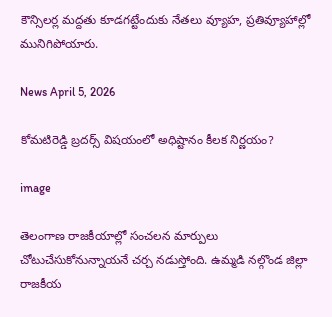కౌన్సిలర్ల మద్దతు కూడగట్టేందుకు నేతలు వ్యూహ, ప్రతివ్యూహాల్లో మునిగిపోయారు.

News April 5, 2026

కోమటిరెడ్డి బ్రదర్స్ విషయంలో అధిష్టానం కీలక నిర్ణయం?

image

తెలంగాణ రాజకీయాల్లో సంచలన మార్పులు చోటుచేసుకోనున్నాయనే చర్చ నడుస్తోంది. ఉమ్మడి నల్గొండ జిల్లా రాజకీయ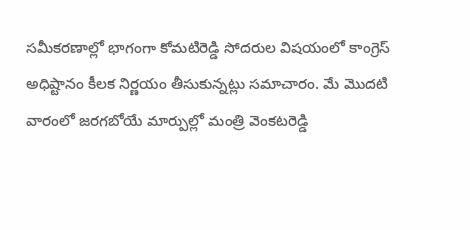సమీకరణాల్లో భాగంగా కోమటిరెడ్డి సోదరుల విషయంలో కాంగ్రెస్‌ అధిష్టానం కీలక నిర్ణయం తీసుకున్నట్లు సమాచారం. మే మొదటి వారంలో జరగబోయే మార్పుల్లో మంత్రి వెంకటరెడ్డి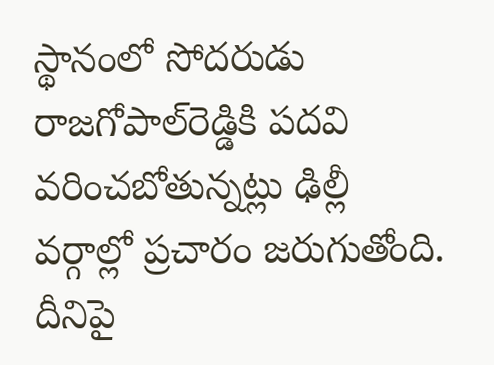స్థానంలో సోదరుడు రాజగోపాల్‌రెడ్డికి పదవి వరించబోతున్నట్లు ఢిల్లీ వర్గాల్లో ప్రచారం జరుగుతోంది. దీనిపై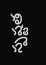స్పష్టత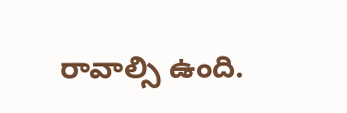రావాల్సి ఉంది.